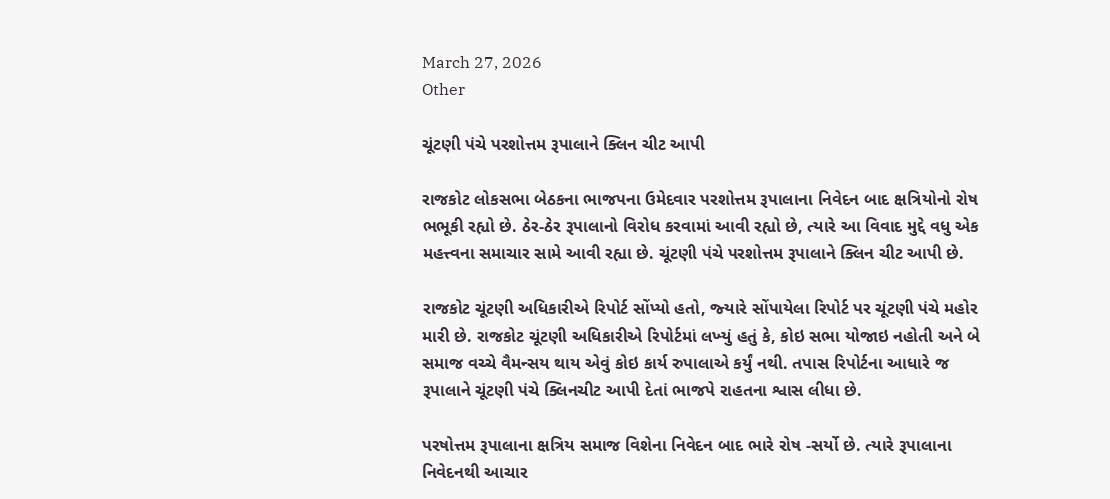March 27, 2026
Other

ચૂંટણી પંચે પરશોત્તમ રૂપાલાને ક્‍લિન ચીટ આપી

રાજકોટ લોકસભા બેઠકના ભાજપના ઉમેદવાર પરશોત્તમ રૂપાલાના નિવેદન બાદ ક્ષત્રિયોનો રોષ ભભૂકી રહ્યો છે. ઠેર-ઠેર રૂપાલાનો વિરોધ કરવામાં આવી રહ્યો છે, ત્‍યારે આ વિવાદ મુદ્દે વધુ એક મહત્ત્વના સમાચાર સામે આવી રહ્યા છે. ચૂંટણી પંચે પરશોત્તમ રૂપાલાને ક્‍લિન ચીટ આપી છે.

રાજકોટ ચૂંટણી અધિકારીએ રિપોર્ટ સોંપ્‍યો હતો, જ્‍યારે સોંપાયેલા રિપોર્ટ પર ચૂંટણી પંચે મહોર મારી છે. રાજકોટ ચૂંટણી અધિકારીએ રિપોર્ટમાં લખ્‍યું હતું કે, કોઇ સભા યોજાઇ નહોતી અને બે સમાજ વચ્‍ચે વૈમન્‍સય થાય એવું કોઇ કાર્ય રુપાલાએ કર્યું નથી. તપાસ રિપોર્ટના આધારે જ રૂપાલાને ચૂંટણી પંચે ક્‍લિનચીટ આપી દેતાં ભાજપે રાહતના શ્વાસ લીધા છે.

પરષોત્તમ રૂપાલાના ક્ષત્રિય સમાજ વિશેના નિવેદન બાદ ભારે રોષ -સર્યો છે. ત્‍યારે રૂપાલાના નિવેદનથી આચાર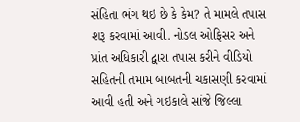સંહિતા ભંગ થઇ છે કે કેમ? તે મામલે તપાસ શરૂ કરવામાં આવી. નોડલ ઓફિસર અને પ્રાંત અધિકારી દ્વારા તપાસ કરીને વીડિયો સહિતની તમામ બાબતની ચકાસણી કરવામાં આવી હતી અને ગઇકાલે સાંજે જિલ્લા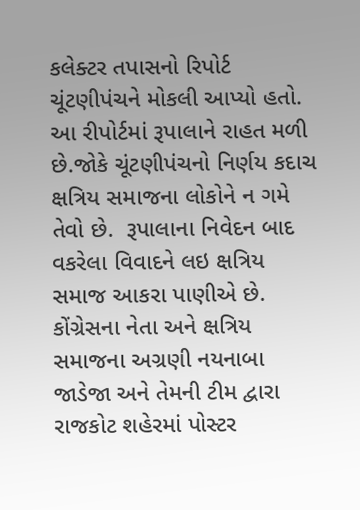કલેક્‍ટર તપાસનો રિપોર્ટ ચૂંટણીપંચને મોકલી આપ્‍યો હતો. આ રીપોર્ટમાં રૂપાલાને રાહત મળી છે.જોકે ચૂંટણીપંચનો નિર્ણય કદાચ ક્ષત્રિય સમાજના લોકોને ન ગમે તેવો છે.  રૂપાલાના નિવેદન બાદ વકરેલા વિવાદને લઇ ક્ષત્રિય સમાજ આકરા પાણીએ છે. કોંગ્રેસના નેતા અને ક્ષત્રિય સમાજના અગ્રણી નયનાબા જાડેજા અને તેમની ટીમ દ્વારા રાજકોટ શહેરમાં પોસ્‍ટર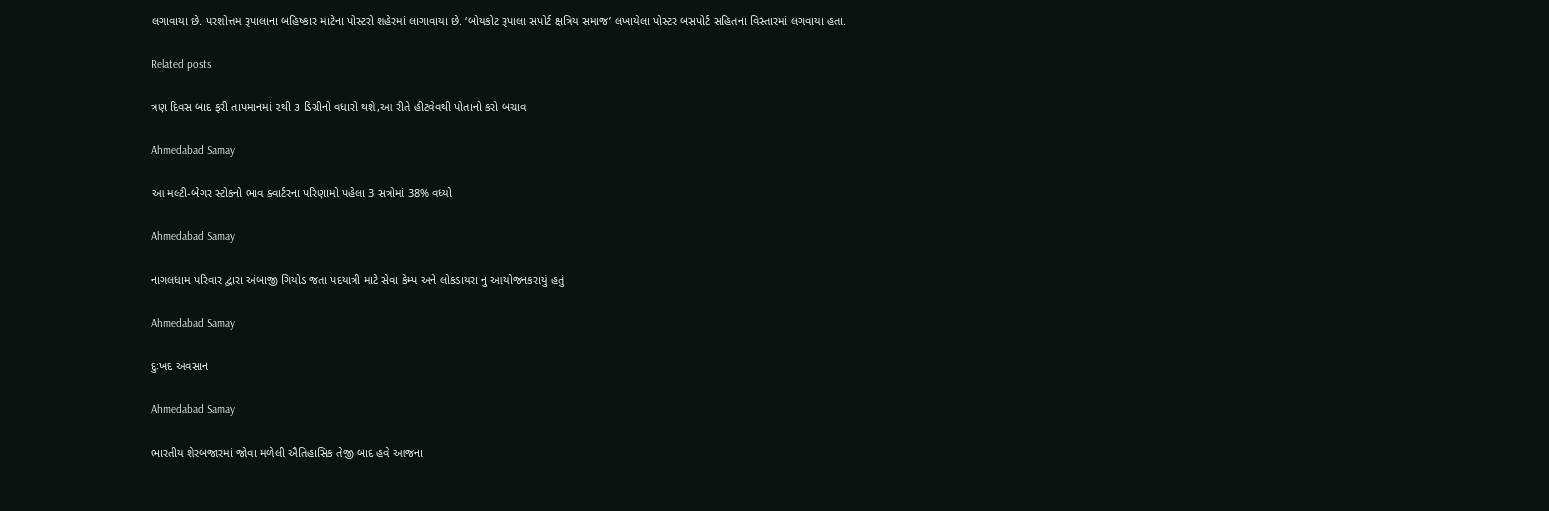લગાવાયા છે. પરશોત્તમ રૂપાલાના બહિષ્‍કાર માટેના પોસ્‍ટરો શહેરમાં લાગાવાયા છે. ‘બોયકોટ રૂપાલા સપોર્ટ ક્ષત્રિય સમાજ’ લખાયેલા પોસ્‍ટર બસપોર્ટ સહિતના વિસ્‍તારમાં લગવાયા હતા.

Related posts

ત્રણ દિવસ બાદ ફરી તાપમાનમાં ૨થી ૩ ડિગ્રીનો વધારો થશે,આ રીતે હીટવેવથી પોતાનો કરો બચાવ

Ahmedabad Samay

આ મલ્ટી-બેગર સ્ટોકનો ભાવ ક્વાર્ટરના પરિણામો પહેલા 3 સત્રોમાં 38% વધ્યો

Ahmedabad Samay

નાગલધામ પરિવાર દ્વારા અંબાજી ગિયોડ જતા પદયાત્રી માટે સેવા કેમ્પ અને લોકડાયરા નુ આયોજનકરાયું હતું

Ahmedabad Samay

દુઃખદ અવસાન

Ahmedabad Samay

ભારતીય શેરબજારમાં જોવા મળેલી ઐતિહાસિક તેજી બાદ હવે આજના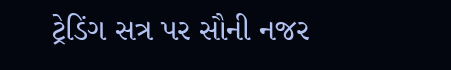ટ્રેડિંગ સત્ર પર સૌની નજર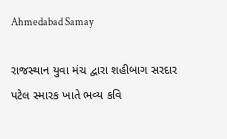Ahmedabad Samay

રાજસ્થાન યુવા મંચ દ્વારા શહીબાગ સરદાર પટેલ સ્મારક ખાતે ભવ્ય કવિ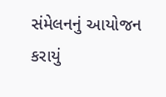સંમેલનનું આયોજન કરાયું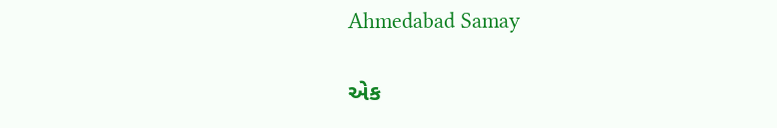Ahmedabad Samay

એક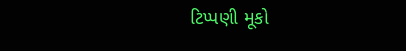ટિપ્પણી મૂકો